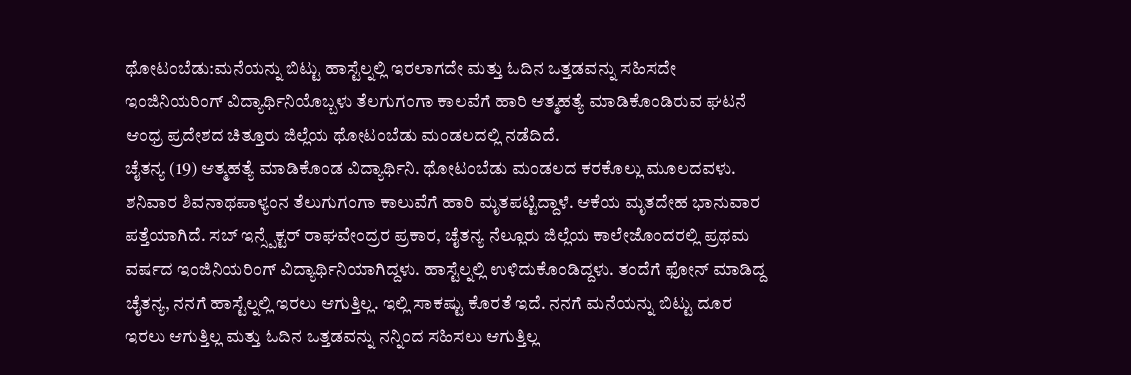ಥೋಟಂಬೆಡು:ಮನೆಯನ್ನು ಬಿಟ್ಟು ಹಾಸ್ಟೆಲ್ನಲ್ಲಿ ಇರಲಾಗದೇ ಮತ್ತು ಓದಿನ ಒತ್ತಡವನ್ನು ಸಹಿಸದೇ ಇಂಜಿನಿಯರಿಂಗ್ ವಿದ್ಯಾರ್ಥಿನಿಯೊಬ್ಬಳು ತೆಲಗುಗಂಗಾ ಕಾಲವೆಗೆ ಹಾರಿ ಆತ್ಮಹತ್ಯೆ ಮಾಡಿಕೊಂಡಿರುವ ಘಟನೆ ಆಂಧ್ರ ಪ್ರದೇಶದ ಚಿತ್ತೂರು ಜಿಲ್ಲೆಯ ಥೋಟಂಬೆಡು ಮಂಡಲದಲ್ಲಿ ನಡೆದಿದೆ.
ಚೈತನ್ಯ (19) ಆತ್ಮಹತ್ಯೆ ಮಾಡಿಕೊಂಡ ವಿದ್ಯಾರ್ಥಿನಿ. ಥೋಟಂಬೆಡು ಮಂಡಲದ ಕರಕೊಲ್ಲು ಮೂಲದವಳು. ಶನಿವಾರ ಶಿವನಾಥಪಾಳ್ಯಂನ ತೆಲುಗುಗಂಗಾ ಕಾಲುವೆಗೆ ಹಾರಿ ಮೃತಪಟ್ಟಿದ್ದಾಳೆ. ಆಕೆಯ ಮೃತದೇಹ ಭಾನುವಾರ ಪತ್ತೆಯಾಗಿದೆ. ಸಬ್ ಇನ್ಸ್ಪೆಕ್ಟರ್ ರಾಘವೇಂದ್ರರ ಪ್ರಕಾರ, ಚೈತನ್ಯ ನೆಲ್ಲೂರು ಜಿಲ್ಲೆಯ ಕಾಲೇಜೊಂದರಲ್ಲಿ ಪ್ರಥಮ ವರ್ಷದ ಇಂಜಿನಿಯರಿಂಗ್ ವಿದ್ಯಾರ್ಥಿನಿಯಾಗಿದ್ದಳು. ಹಾಸ್ಟೆಲ್ನಲ್ಲಿ ಉಳಿದುಕೊಂಡಿದ್ದಳು. ತಂದೆಗೆ ಫೋನ್ ಮಾಡಿದ್ದ ಚೈತನ್ಯ, ನನಗೆ ಹಾಸ್ಟೆಲ್ನಲ್ಲಿ ಇರಲು ಆಗುತ್ತಿಲ್ಲ. ಇಲ್ಲಿ ಸಾಕಷ್ಟು ಕೊರತೆ ಇದೆ. ನನಗೆ ಮನೆಯನ್ನು ಬಿಟ್ಟು ದೂರ ಇರಲು ಆಗುತ್ತಿಲ್ಲ ಮತ್ತು ಓದಿನ ಒತ್ತಡವನ್ನು ನನ್ನಿಂದ ಸಹಿಸಲು ಆಗುತ್ತಿಲ್ಲ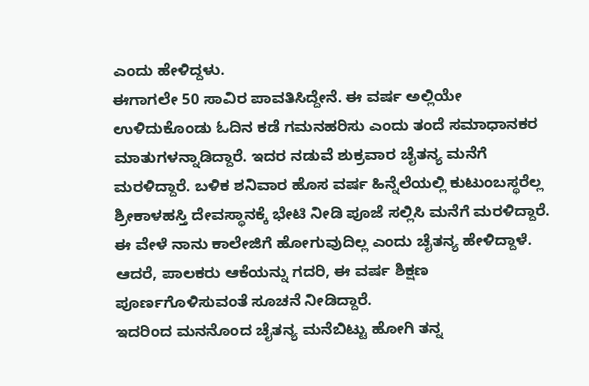ಎಂದು ಹೇಳಿದ್ದಳು.
ಈಗಾಗಲೇ 50 ಸಾವಿರ ಪಾವತಿಸಿದ್ದೇನೆ. ಈ ವರ್ಷ ಅಲ್ಲಿಯೇ ಉಳಿದುಕೊಂಡು ಓದಿನ ಕಡೆ ಗಮನಹರಿಸು ಎಂದು ತಂದೆ ಸಮಾಧಾನಕರ ಮಾತುಗಳನ್ನಾಡಿದ್ದಾರೆ. ಇದರ ನಡುವೆ ಶುಕ್ರವಾರ ಚೈತನ್ಯ ಮನೆಗೆ ಮರಳಿದ್ದಾರೆ. ಬಳಿಕ ಶನಿವಾರ ಹೊಸ ವರ್ಷ ಹಿನ್ನೆಲೆಯಲ್ಲಿ ಕುಟುಂಬಸ್ಥರೆಲ್ಲ ಶ್ರೀಕಾಳಹಸ್ತಿ ದೇವಸ್ಥಾನಕ್ಕೆ ಭೇಟಿ ನೀಡಿ ಪೂಜೆ ಸಲ್ಲಿಸಿ ಮನೆಗೆ ಮರಳಿದ್ದಾರೆ. ಈ ವೇಳೆ ನಾನು ಕಾಲೇಜಿಗೆ ಹೋಗುವುದಿಲ್ಲ ಎಂದು ಚೈತನ್ಯ ಹೇಳಿದ್ದಾಳೆ. ಆದರೆ, ಪಾಲಕರು ಆಕೆಯನ್ನು ಗದರಿ, ಈ ವರ್ಷ ಶಿಕ್ಷಣ ಪೂರ್ಣಗೊಳಿಸುವಂತೆ ಸೂಚನೆ ನೀಡಿದ್ದಾರೆ.
ಇದರಿಂದ ಮನನೊಂದ ಚೈತನ್ಯ ಮನೆಬಿಟ್ಟು ಹೋಗಿ ತನ್ನ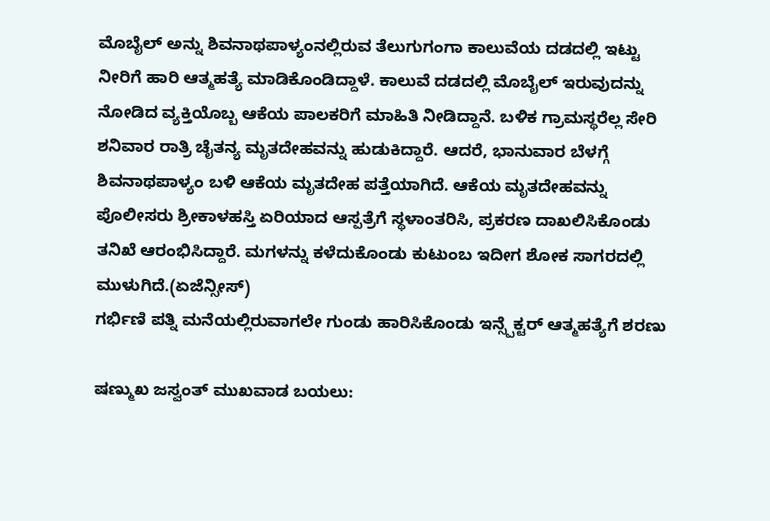ಮೊಬೈಲ್ ಅನ್ನು ಶಿವನಾಥಪಾಳ್ಯಂನಲ್ಲಿರುವ ತೆಲುಗುಗಂಗಾ ಕಾಲುವೆಯ ದಡದಲ್ಲಿ ಇಟ್ಟು ನೀರಿಗೆ ಹಾರಿ ಆತ್ಮಹತ್ಯೆ ಮಾಡಿಕೊಂಡಿದ್ದಾಳೆ. ಕಾಲುವೆ ದಡದಲ್ಲಿ ಮೊಬೈಲ್ ಇರುವುದನ್ನು ನೋಡಿದ ವ್ಯಕ್ತಿಯೊಬ್ಬ ಆಕೆಯ ಪಾಲಕರಿಗೆ ಮಾಹಿತಿ ನೀಡಿದ್ದಾನೆ. ಬಳಿಕ ಗ್ರಾಮಸ್ಥರೆಲ್ಲ ಸೇರಿ ಶನಿವಾರ ರಾತ್ರಿ ಚೈತನ್ಯ ಮೃತದೇಹವನ್ನು ಹುಡುಕಿದ್ದಾರೆ. ಆದರೆ, ಭಾನುವಾರ ಬೆಳಗ್ಗೆ ಶಿವನಾಥಪಾಳ್ಯಂ ಬಳಿ ಆಕೆಯ ಮೃತದೇಹ ಪತ್ತೆಯಾಗಿದೆ. ಆಕೆಯ ಮೃತದೇಹವನ್ನು ಪೊಲೀಸರು ಶ್ರೀಕಾಳಹಸ್ತಿ ಏರಿಯಾದ ಆಸ್ಪತ್ರೆಗೆ ಸ್ಥಳಾಂತರಿಸಿ, ಪ್ರಕರಣ ದಾಖಲಿಸಿಕೊಂಡು ತನಿಖೆ ಆರಂಭಿಸಿದ್ದಾರೆ. ಮಗಳನ್ನು ಕಳೆದುಕೊಂಡು ಕುಟುಂಬ ಇದೀಗ ಶೋಕ ಸಾಗರದಲ್ಲಿ ಮುಳುಗಿದೆ.(ಏಜೆನ್ಸೀಸ್)
ಗರ್ಭಿಣಿ ಪತ್ನಿ ಮನೆಯಲ್ಲಿರುವಾಗಲೇ ಗುಂಡು ಹಾರಿಸಿಕೊಂಡು ಇನ್ಸ್ಪೆಕ್ಟರ್ ಆತ್ಮಹತ್ಯೆಗೆ ಶರಣು

ಷಣ್ಮುಖ ಜಸ್ವಂತ್ ಮುಖವಾಡ ಬಯಲು: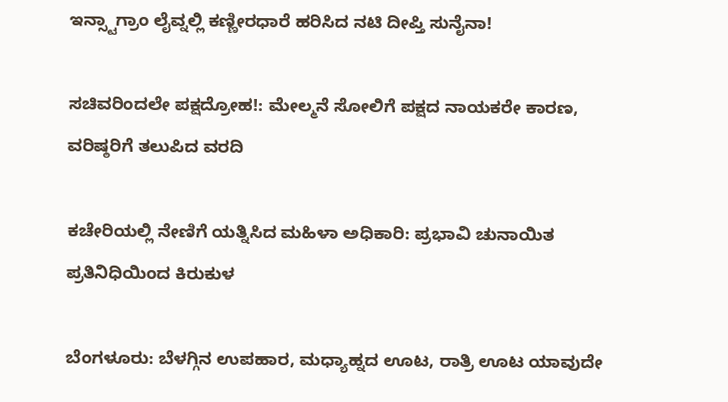ಇನ್ಸ್ಟಾಗ್ರಾಂ ಲೈವ್ನಲ್ಲಿ ಕಣ್ಣೀರಧಾರೆ ಹರಿಸಿದ ನಟಿ ದೀಪ್ತಿ ಸುನೈನಾ!

ಸಚಿವರಿಂದಲೇ ಪಕ್ಷದ್ರೋಹ!: ಮೇಲ್ಮನೆ ಸೋಲಿಗೆ ಪಕ್ಷದ ನಾಯಕರೇ ಕಾರಣ, ವರಿಷ್ಠರಿಗೆ ತಲುಪಿದ ವರದಿ

ಕಚೇರಿಯಲ್ಲಿ ನೇಣಿಗೆ ಯತ್ನಿಸಿದ ಮಹಿಳಾ ಅಧಿಕಾರಿ: ಪ್ರಭಾವಿ ಚುನಾಯಿತ ಪ್ರತಿನಿಧಿಯಿಂದ ಕಿರುಕುಳ

ಬೆಂಗಳೂರು: ಬೆಳಗ್ಗಿನ ಉಪಹಾರ, ಮಧ್ಯಾಹ್ನದ ಊಟ, ರಾತ್ರಿ ಊಟ ಯಾವುದೇ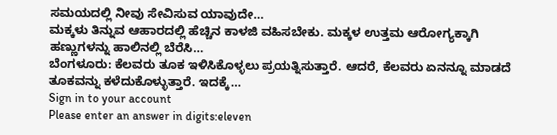ಸಮಯದಲ್ಲಿ ನೀವು ಸೇವಿಸುವ ಯಾವುದೇ…
ಮಕ್ಕಳು ತಿನ್ನುವ ಆಹಾರದಲ್ಲಿ ಹೆಚ್ಚಿನ ಕಾಳಜಿ ವಹಿಸಬೇಕು. ಮಕ್ಕಳ ಉತ್ತಮ ಆರೋಗ್ಯಕ್ಕಾಗಿ ಹಣ್ಣುಗಳನ್ನು ಹಾಲಿನಲ್ಲಿ ಬೆರೆಸಿ…
ಬೆಂಗಳೂರು: ಕೆಲವರು ತೂಕ ಇಳಿಸಿಕೊಳ್ಳಲು ಪ್ರಯತ್ನಿಸುತ್ತಾರೆ. ಆದರೆ, ಕೆಲವರು ಏನನ್ನೂ ಮಾಡದೆ ತೂಕವನ್ನು ಕಳೆದುಕೊಳ್ಳುತ್ತಾರೆ. ಇದಕ್ಕೆ…
Sign in to your account
Please enter an answer in digits:eleven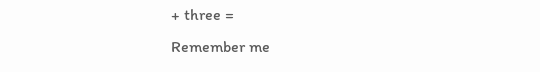+ three =
Remember me